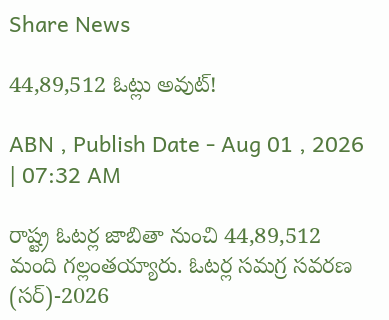Share News

44,89,512 ఓట్లు అవుట్!

ABN , Publish Date - Aug 01 , 2026 | 07:32 AM

రాష్ట్ర ఓటర్ల జాబితా నుంచి 44,89,512 మంది గల్లంతయ్యారు. ఓటర్ల సమగ్ర సవరణ (సర్‌)-2026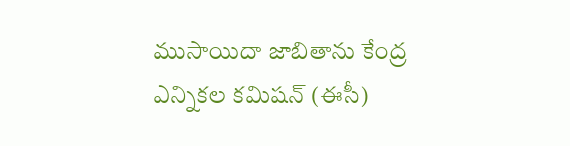ముసాయిదా జాబితాను కేంద్ర ఎన్నికల కమిషన్‌ (ఈసీ)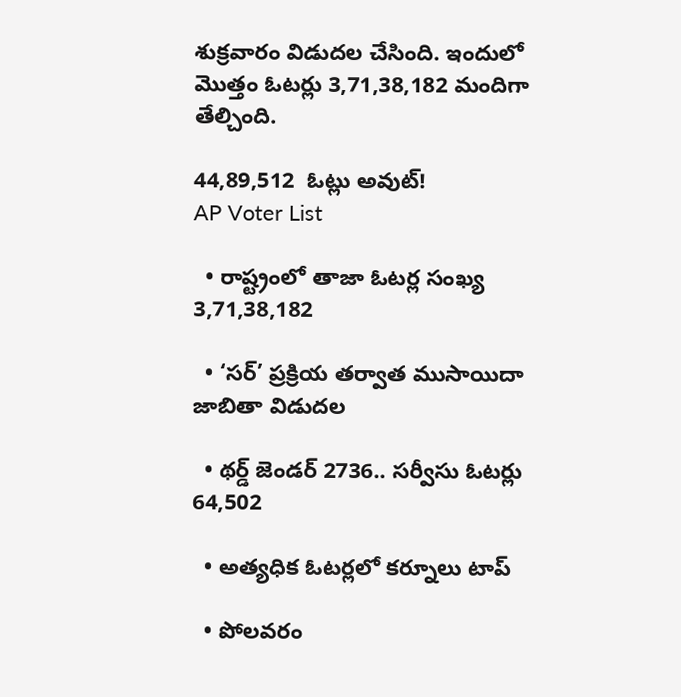శుక్రవారం విడుదల చేసింది. ఇందులో మొత్తం ఓటర్లు 3,71,38,182 మందిగా తేల్చింది.

44,89,512  ఓట్లు అవుట్!
AP Voter List

  • రాష్ట్రంలో తాజా ఓటర్ల సంఖ్య 3,71,38,182

  • ‘సర్‌’ ప్రక్రియ తర్వాత ముసాయిదా జాబితా విడుదల

  • థర్డ్‌ జెండర్‌ 2736.. సర్వీసు ఓటర్లు 64,502

  • అత్యధిక ఓటర్లలో కర్నూలు టాప్‌

  • పోలవరం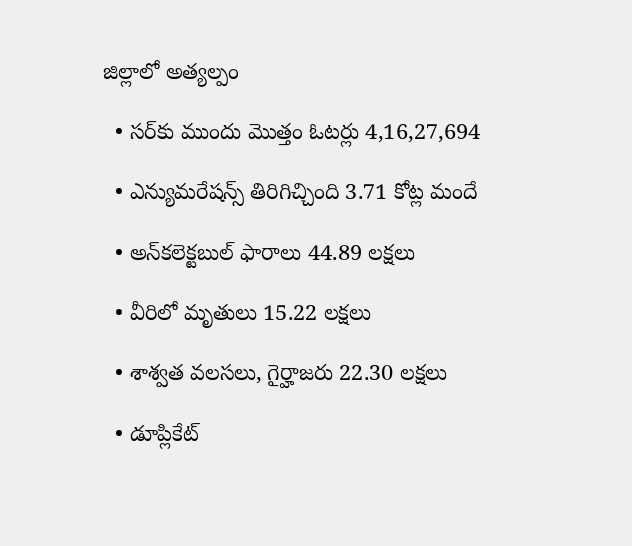జిల్లాలో అత్యల్పం

  • సర్‌కు ముందు మొత్తం ఓటర్లు 4,16,27,694

  • ఎన్యుమరేషన్స్‌ తిరిగిచ్చింది 3.71 కోట్ల మందే

  • అన్‌కలెక్టబుల్‌ ఫారాలు 44.89 లక్షలు

  • వీరిలో మృతులు 15.22 లక్షలు

  • శాశ్వత వలసలు, గైర్హాజరు 22.30 లక్షలు

  • డూప్లికేట్‌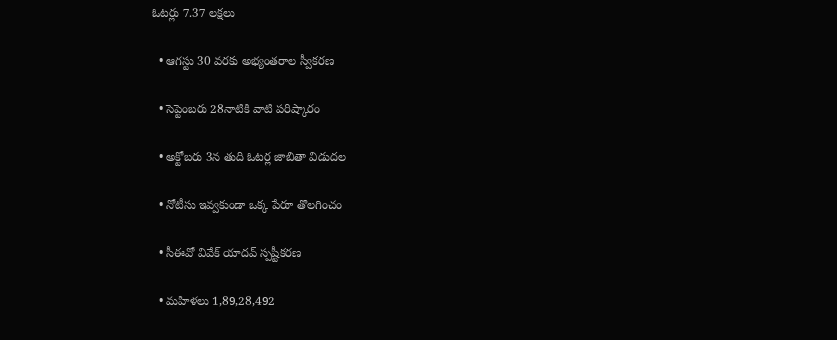ఓటర్లు 7.37 లక్షలు

  • ఆగస్టు 30 వరకు అభ్యంతరాల స్వీకరణ

  • సెప్టెంబరు 28నాటికి వాటి పరిష్కారం

  • అక్టోబరు 3న తుది ఓటర్ల జాబితా విడుదల

  • నోటీసు ఇవ్వకుండా ఒక్క పేరూ తొలగించం

  • సీఈవో వివేక్‌ యాదవ్‌ స్పష్టీకరణ

  • మహిళలు 1,89,28,492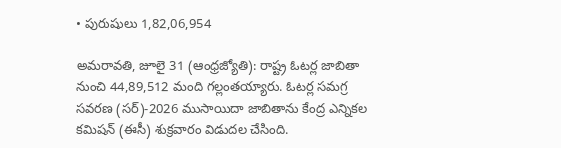• పురుషులు 1,82,06,954

అమరావతి, జూలై 31 (ఆంధ్రజ్యోతి): రాష్ట్ర ఓటర్ల జాబితా నుంచి 44,89,512 మంది గల్లంతయ్యారు. ఓటర్ల సమగ్ర సవరణ (సర్‌)-2026 ముసాయిదా జాబితాను కేంద్ర ఎన్నికల కమిషన్‌ (ఈసీ) శుక్రవారం విడుదల చేసింది.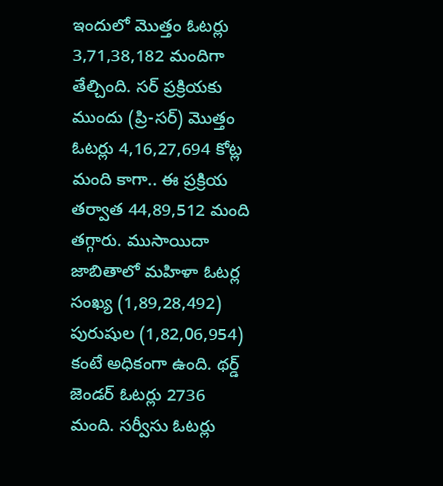ఇందులో మొత్తం ఓటర్లు 3,71,38,182 మందిగా తేల్చింది. సర్‌ ప్రక్రియకు ముందు (ప్రి-సర్‌) మొత్తం ఓటర్లు 4,16,27,694 కోట్ల మంది కాగా.. ఈ ప్రక్రియ తర్వాత 44,89,512 మంది తగ్గారు. ముసాయిదా జాబితాలో మహిళా ఓటర్ల సంఖ్య (1,89,28,492) పురుషుల (1,82,06,954) కంటే అధికంగా ఉంది. థర్డ్‌ జెండర్‌ ఓటర్లు 2736 మంది. సర్వీసు ఓటర్లు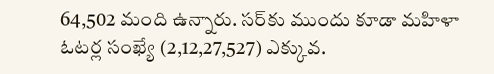64,502 మంది ఉన్నారు. సర్‌కు ముందు కూడా మహిళా ఓటర్ల సంఖ్యే (2,12,27,527) ఎక్కువ.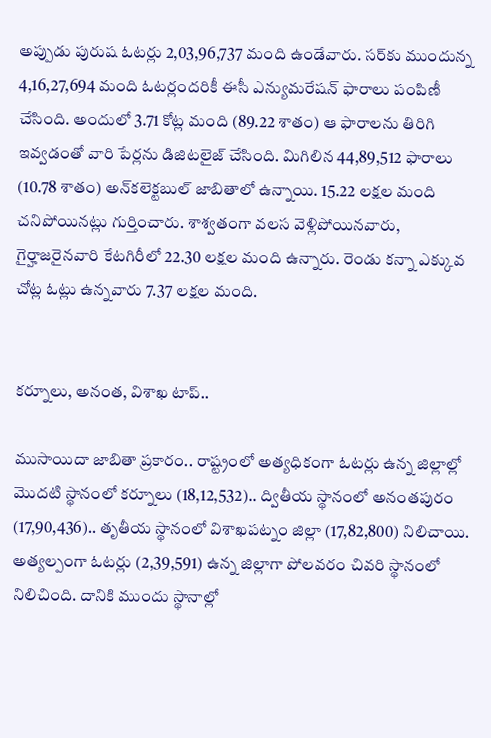అప్పుడు పురుష ఓటర్లు 2,03,96,737 మంది ఉండేవారు. సర్‌కు ముందున్న 4,16,27,694 మంది ఓటర్లందరికీ ఈసీ ఎన్యుమరేషన్‌ ఫారాలు పంపిణీ చేసింది. అందులో 3.71 కోట్ల మంది (89.22 శాతం) ఆ ఫారాలను తిరిగి ఇవ్వడంతో వారి పేర్లను డిజిటలైజ్‌ చేసింది. మిగిలిన 44,89,512 ఫారాలు (10.78 శాతం) అన్‌కలెక్టబుల్‌ జాబితాలో ఉన్నాయి. 15.22 లక్షల మంది చనిపోయినట్లు గుర్తించారు. శాశ్వతంగా వలస వెళ్లిపోయినవారు, గైర్హాజరైనవారి కేటగిరీలో 22.30 లక్షల మంది ఉన్నారు. రెండు కన్నా ఎక్కువ చోట్ల ఓట్లు ఉన్నవారు 7.37 లక్షల మంది.


కర్నూలు, అనంత, విశాఖ టాప్‌..

ముసాయిదా జాబితా ప్రకారం.. రాష్ట్రంలో అత్యధికంగా ఓటర్లు ఉన్న జిల్లాల్లో మొదటి స్థానంలో కర్నూలు (18,12,532).. ద్వితీయ స్థానంలో అనంతపురం (17,90,436).. తృతీయ స్థానంలో విశాఖపట్నం జిల్లా (17,82,800) నిలిచాయి. అత్యల్పంగా ఓటర్లు (2,39,591) ఉన్న జిల్లాగా పోలవరం చివరి స్థానంలో నిలిచింది. దానికి ముందు స్థానాల్లో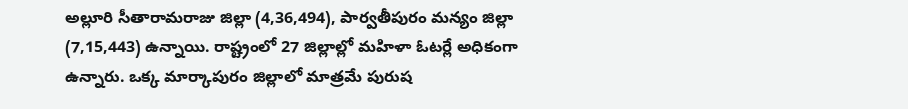అల్లూరి సీతారామరాజు జిల్లా (4,36,494), పార్వతీపురం మన్యం జిల్లా (7,15,443) ఉన్నాయి. రాష్ట్రంలో 27 జిల్లాల్లో మహిళా ఓటర్లే అధికంగా ఉన్నారు. ఒక్క మార్కాపురం జిల్లాలో మాత్రమే పురుష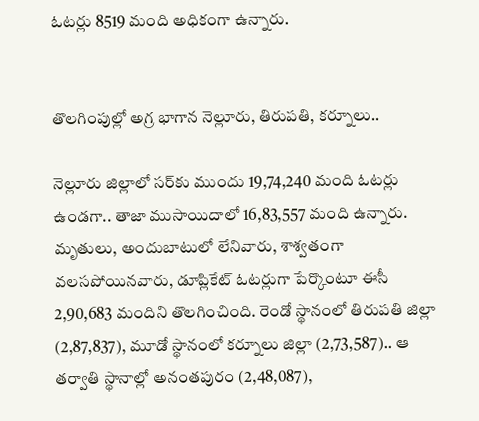ఓటర్లు 8519 మంది అధికంగా ఉన్నారు.


తొలగింపుల్లో అగ్ర భాగాన నెల్లూరు, తిరుపతి, కర్నూలు..

నెల్లూరు జిల్లాలో సర్‌కు ముందు 19,74,240 మంది ఓటర్లు ఉండగా.. తాజా ముసాయిదాలో 16,83,557 మంది ఉన్నారు. మృతులు, అందుబాటులో లేనివారు, శాశ్వతంగా వలసపోయినవారు, డూప్లికేట్‌ ఓటర్లుగా పేర్కొంటూ ఈసీ 2,90,683 మందిని తొలగించింది. రెండో స్థానంలో తిరుపతి జిల్లా (2,87,837), మూడో స్థానంలో కర్నూలు జిల్లా (2,73,587).. ఆ తర్వాతి స్థానాల్లో అనంతపురం (2,48,087),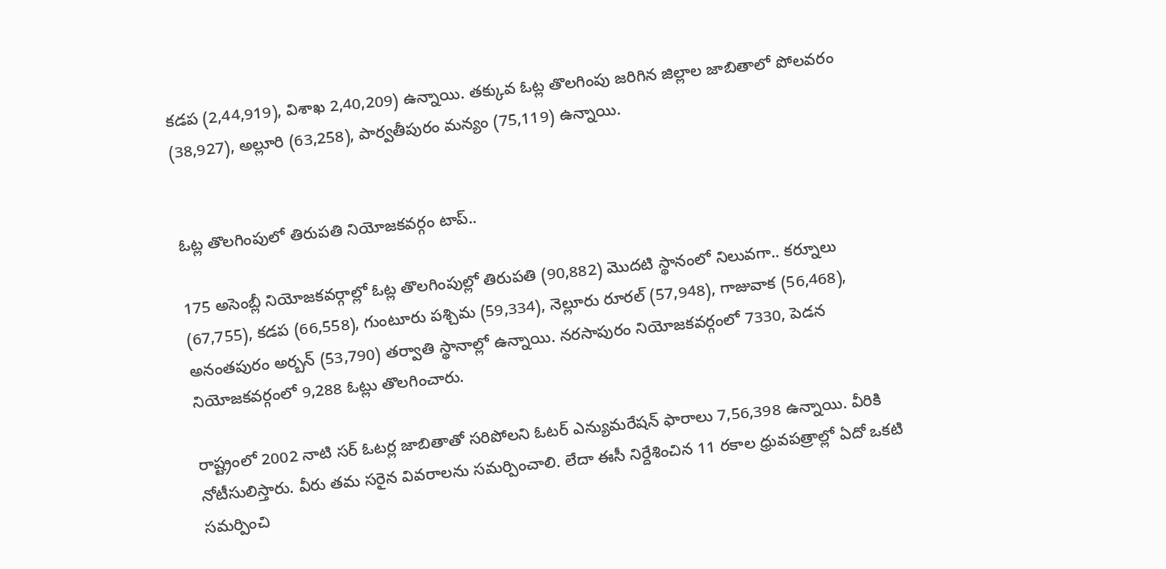కడప (2,44,919), విశాఖ 2,40,209) ఉన్నాయి. తక్కువ ఓట్ల తొలగింపు జరిగిన జిల్లాల జాబితాలో పోలవరం (38,927), అల్లూరి (63,258), పార్వతీపురం మన్యం (75,119) ఉన్నాయి.


ఓట్ల తొలగింపులో తిరుపతి నియోజకవర్గం టాప్‌..

175 అసెంబ్లీ నియోజకవర్గాల్లో ఓట్ల తొలగింపుల్లో తిరుపతి (90,882) మొదటి స్థానంలో నిలువగా.. కర్నూలు (67,755), కడప (66,558), గుంటూరు పశ్చిమ (59,334), నెల్లూరు రూరల్‌ (57,948), గాజువాక (56,468), అనంతపురం అర్బన్‌ (53,790) తర్వాతి స్థానాల్లో ఉన్నాయి. నరసాపురం నియోజకవర్గంలో 7330, పెడన నియోజకవర్గంలో 9,288 ఓట్లు తొలగించారు.

రాష్ట్రంలో 2002 నాటి సర్‌ ఓటర్ల జాబితాతో సరిపోలని ఓటర్‌ ఎన్యుమరేషన్‌ ఫారాలు 7,56,398 ఉన్నాయి. వీరికి నోటీసులిస్తారు. వీరు తమ సరైన వివరాలను సమర్పించాలి. లేదా ఈసీ నిర్దేశించిన 11 రకాల ధ్రువపత్రాల్లో ఏదో ఒకటి సమర్పించి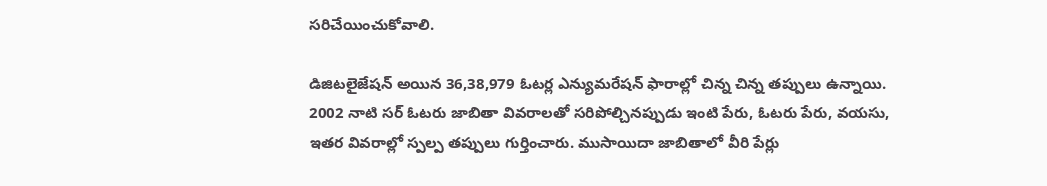సరిచేయించుకోవాలి.

డిజిటలైజేషన్‌ అయిన 36,38,979 ఓటర్ల ఎన్యుమరేషన్‌ ఫారాల్లో చిన్న చిన్న తప్పులు ఉన్నాయి. 2002 నాటి సర్‌ ఓటరు జాబితా వివరాలతో సరిపోల్చినప్పుడు ఇంటి పేరు, ఓటరు పేరు, వయసు, ఇతర వివరాల్లో స్పల్ప తప్పులు గుర్తించారు. ముసాయిదా జాబితాలో వీరి పేర్లు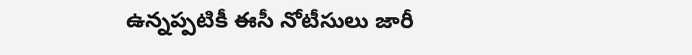ఉన్నప్పటికీ ఈసీ నోటీసులు జారీ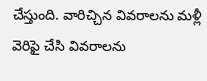చేస్తుంది. వారిచ్చిన వివరాలను మళ్లీ వెరిఫై చేసి వివరాలను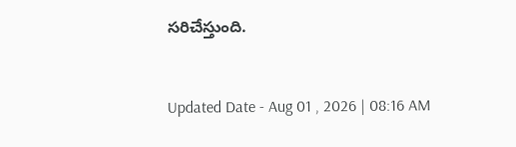సరిచేస్తుంది.


Updated Date - Aug 01 , 2026 | 08:16 AM